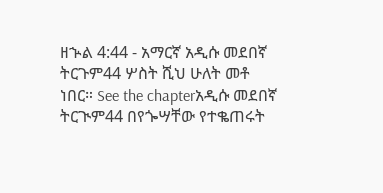ዘኍል 4:44 - አማርኛ አዲሱ መደበኛ ትርጉም44 ሦስት ሺህ ሁለት መቶ ነበር። See the chapterአዲሱ መደበኛ ትርጒም44 በየጐሣቸው የተቈጠሩት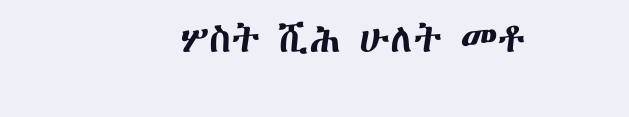ሦስት ሺሕ ሁለት መቶ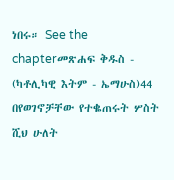ነበሩ። See the chapterመጽሐፍ ቅዱስ - (ካቶሊካዊ እትም - ኤማሁስ)44 በየወገኖቻቸው የተቈጠሩት ሦስት ሺህ ሁለት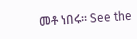መቶ ነበሩ። See the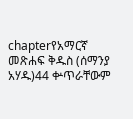chapterየአማርኛ መጽሐፍ ቅዱስ (ሰማንያ አሃዱ)44 ቍጥራቸውም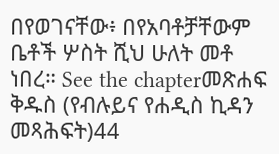በየወገናቸው፥ በየአባቶቻቸውም ቤቶች ሦስት ሺህ ሁለት መቶ ነበረ። See the chapterመጽሐፍ ቅዱስ (የብሉይና የሐዲስ ኪዳን መጻሕፍት)44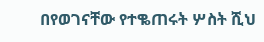በየወገናቸው የተቈጠሩት ሦስት ሺህ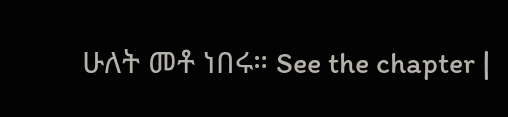ሁለት መቶ ነበሩ። See the chapter |